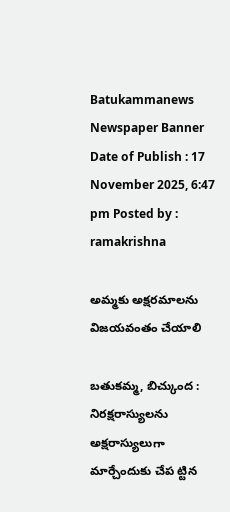Batukammanews
Newspaper Banner
Date of Publish : 17 November 2025, 6:47 pm Posted by : ramakrishna

అమ్మకు అక్షరమాలను విజయవంతం చేయాలి

బతుకమ్మ, బిచ్కుంద : నిరక్షరాస్యులను అక్షరాస్యులుగా మార్చేందుకు చేప ట్టిన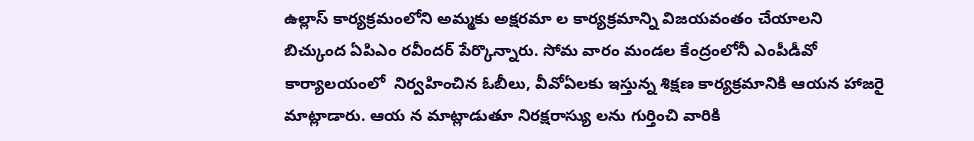ఉల్లాస్‌ కార్యక్రమంలోని అమ్మకు అక్షరమా ల కార్యక్రమాన్ని విజయవంతం చేయాలని  బిచ్కుంద ఏపిఎం రవీందర్ పేర్కొన్నారు. సోమ వారం మండల కేంద్రంలోనీ ఎంపీడీవో కార్యాలయంలో  నిర్వహించిన ఓబీలు, వీవోఏలకు ఇస్తున్న శిక్షణ కార్యక్రమానికి ఆయన హాజరై మాట్లాడారు. ఆయ న మాట్లాడుతూ నిరక్షరాస్యు లను గుర్తించి వారికి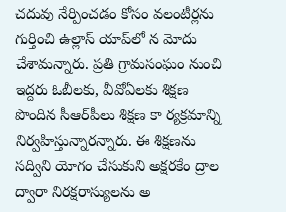చదువు నేర్పించడం కోసం వలంటీర్లను గుర్తించి ఉల్లాస్‌ యాప్‌లో న మోదు చేశామన్నారు. ప్రతి గ్రామసంఘం నుంచి ఇద్దరు ఓబీలకు, వీవోఏలకు శిక్షణ పొందిన సీఆర్‌పీలు శిక్షణ కా ర్యక్రమాన్ని నిర్వహిస్తున్నారన్నారు. ఈ శిక్షణను సద్విని యోగం చేసుకుని అక్షరకేం ద్రాల ద్వారా నిరక్షరాస్యులను అ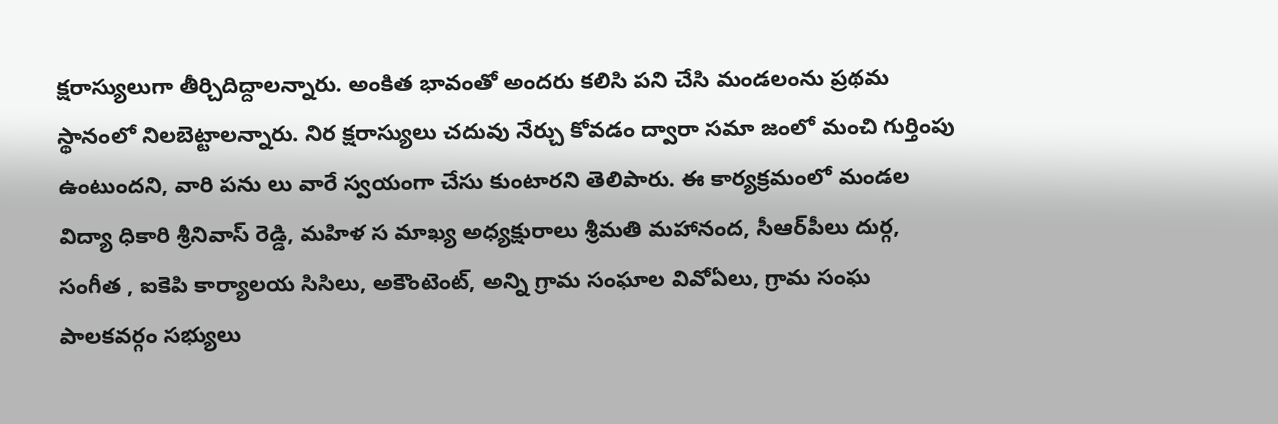క్షరాస్యులుగా తీర్చిదిద్దాలన్నారు. అంకిత భావంతో అందరు కలిసి పని చేసి మండలంను ప్రథమ స్థానంలో నిలబెట్టాలన్నారు. నిర క్షరాస్యులు చదువు నేర్చు కోవడం ద్వారా సమా జంలో మంచి గుర్తింపు ఉంటుందని, వారి పను లు వారే స్వయంగా చేసు కుంటారని తెలిపారు. ఈ కార్యక్రమంలో మండల విద్యా ధికారి శ్రీనివాస్ రెడ్డి, మహిళ స మాఖ్య అధ్యక్షురాలు శ్రీమతి మహానంద, సీఆర్‌పీలు దుర్గ, సంగీత , ఐకెపి కార్యాలయ సిసిలు, అకౌంటెంట్, అన్ని గ్రామ సంఘాల వివోఏలు, గ్రామ సంఘ పాలకవర్గం సభ్యులు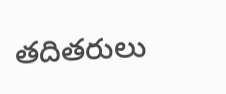తదితరులు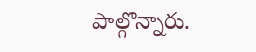పాల్గొన్నారు.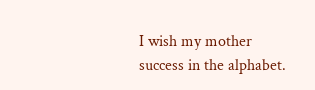I wish my mother success in the alphabet.